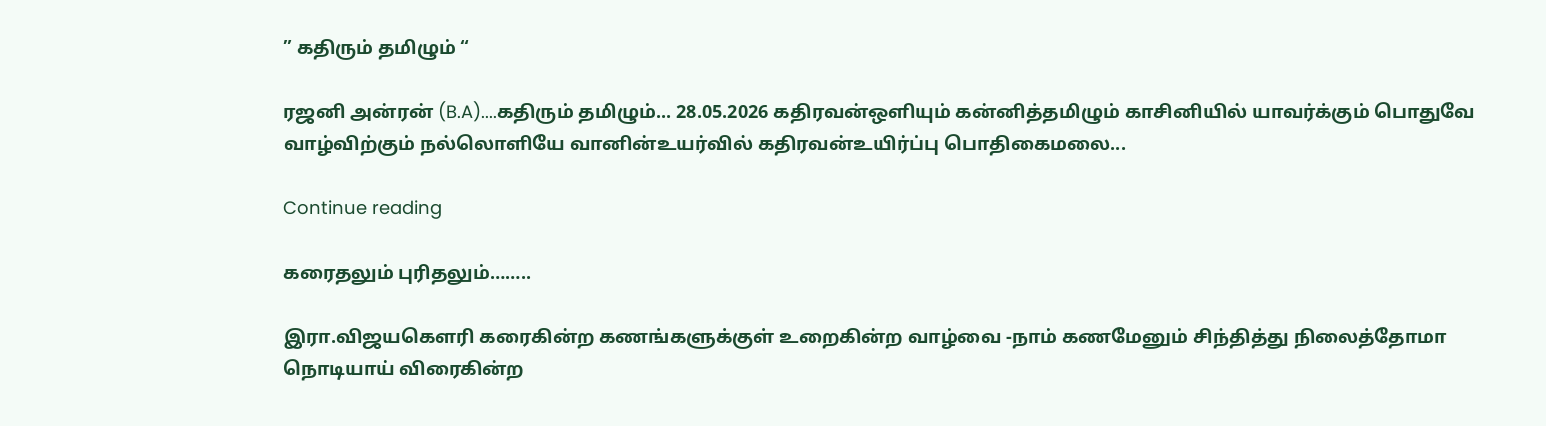” கதிரும் தமிழும் “

ரஜனி அன்ரன் (B.A)....கதிரும் தமிழும்... 28.05.2026 கதிரவன்ஒளியும் கன்னித்தமிழும் காசினியில் யாவர்க்கும் பொதுவே வாழ்விற்கும் நல்லொளியே வானின்உயர்வில் கதிரவன்உயிர்ப்பு பொதிகைமலை...

Continue reading

கரைதலும் புரிதலும்……..

இரா.விஜயகௌரி கரைகின்ற கணங்களுக்குள் உறைகின்ற வாழ்வை -நாம் கணமேனும் சிந்தித்து நிலைத்தோமா நொடியாய் விரைகின்ற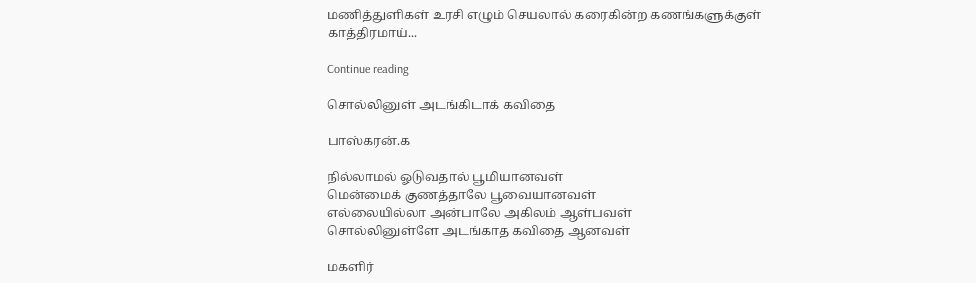மணித்துளிகள் உரசி எழும் செயலால் கரைகின்ற கணங்களுக்குள் காத்திரமாய்...

Continue reading

சொல்லினுள் அடங்கிடாக் கவிதை

பாஸ்கரன்.க

நில்லாமல் ஓடுவதால் பூமியானவள்
மென்மைக் குணத்தாலே பூவையானவள்
எல்லையில்லா அன்பாலே அகிலம் ஆள்பவள்
சொல்லினுள்ளே அடங்காத கவிதை ஆனவள்

மகளிர்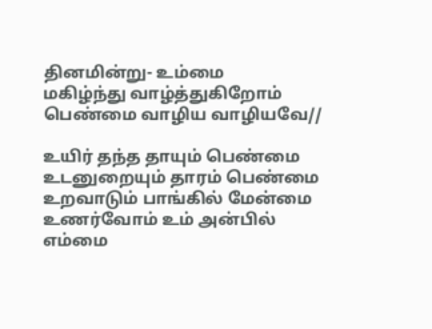தினமின்று- உம்மை
மகிழ்ந்து வாழ்த்துகிறோம்
பெண்மை வாழிய வாழியவே//

உயிர் தந்த தாயும் பெண்மை
உடனுறையும் தாரம் பெண்மை
உறவாடும் பாங்கில் மேன்மை
உணர்வோம் உம் அன்பில் எம்மை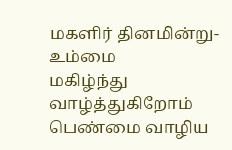மகளிர் தினமின்று- உம்மை
மகிழ்ந்து வாழ்த்துகிறோம்
பெண்மை வாழிய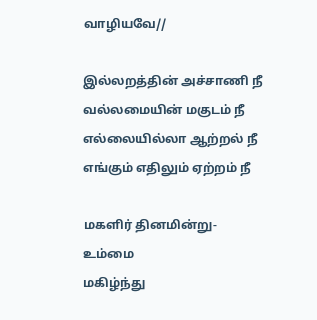வாழியவே//

இல்லறத்தின் அச்சாணி நீ
வல்லமையின் மகுடம் நீ
எல்லையில்லா ஆற்றல் நீ
எங்கும் எதிலும் ஏற்றம் நீ

மகளிர் தினமின்று- உம்மை
மகிழ்ந்து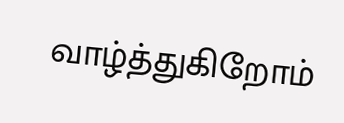வாழ்த்துகிறோம்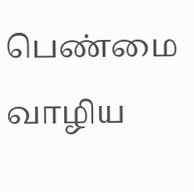பெண்மை வாழிய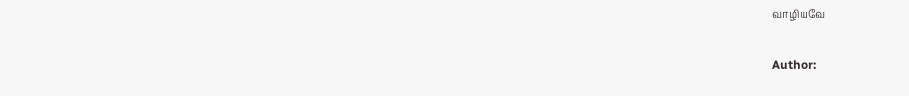வாழியவே

Author: